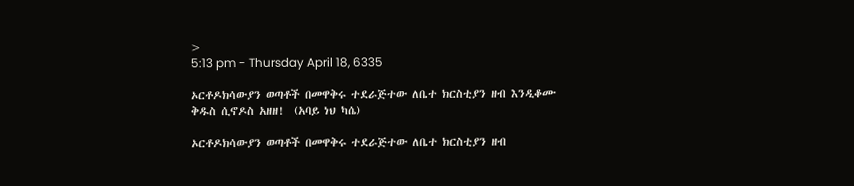>
5:13 pm - Thursday April 18, 6335

ኦርቶዶክሳውያን ወጣቶች በመዋቅሩ ተደራጅተው ለቤተ ክርስቲያን ዘብ እንዲቆሙ ቅዱስ ሲኖዶስ አዘዘ!  (አባይ ነህ ካሴ)

ኦርቶዶክሳውያን ወጣቶች በመዋቅሩ ተደራጅተው ለቤተ ክርስቲያን ዘብ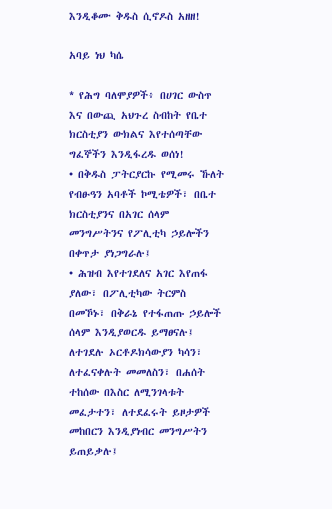እንዲቆሙ ቅዱስ ሲኖዶስ አዘዘ!

አባይ ነህ ካሴ

* የሕግ ባለሞያዎች፥ በሀገር ውስጥ እና በውጪ አህጉረ ስብከት የቤተ ክርስቲያን ውክልና እየተሰጣቸው ግፈኞችን እንዲፋረዱ ወሰነ!
• በቅዱስ ፓትርያርኩ የሚመሩ ኹለት የብፁዓን አባቶች ኮሚቴዎች፣ በቤተ ክርስቲያንና በአገር ሰላም መንግሥትንና የፖሊቲካ ኃይሎችን በቀጥታ ያነጋግራሉ፤
• ሕዝብ እየተገደለና አገር እየጠፋ ያለው፣ በፖሊቲካው ትርምስ በመኾኑ፣ በቅራኔ የተፋጠጡ ኃይሎች ሰላም እንዲያወርዱ ይማፀናሉ፤ ለተገደሉ ኦርቶዶክሳውያን ካሳን፣ ለተፈናቀሉት መመለስን፣ በሐሰት ተከሰው በእስር ለሚንገላቱት መፈታተን፣ ለተደፈሩት ይዞታዎች መከበርን እንዲያነብር መንግሥትን ይጠይቃሉ፤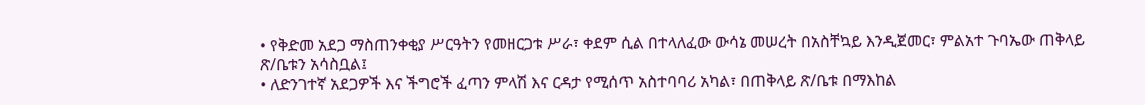• የቅድመ አደጋ ማስጠንቀቂያ ሥርዓትን የመዘርጋቱ ሥራ፣ ቀደም ሲል በተላለፈው ውሳኔ መሠረት በአስቸኳይ እንዲጀመር፣ ምልአተ ጉባኤው ጠቅላይ ጽ/ቤቱን አሳስቧል፤
• ለድንገተኛ አደጋዎች እና ችግሮች ፈጣን ምላሽ እና ርዳታ የሚሰጥ አስተባባሪ አካል፣ በጠቅላይ ጽ/ቤቱ በማእከል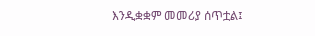እንዲቋቋም መመሪያ ሰጥቷል፤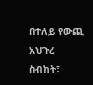በተለይ የውጪ አህጉረ ስብከት፣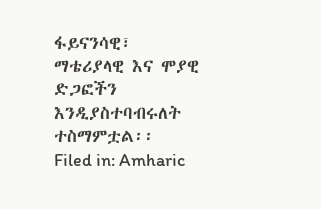ፋይናንሳዊ፣ ማቴሪያላዊ እና ሞያዊ ድጋፎችን እንዲያስተባብሩለት ተስማምቷል፡፡
Filed in: Amharic